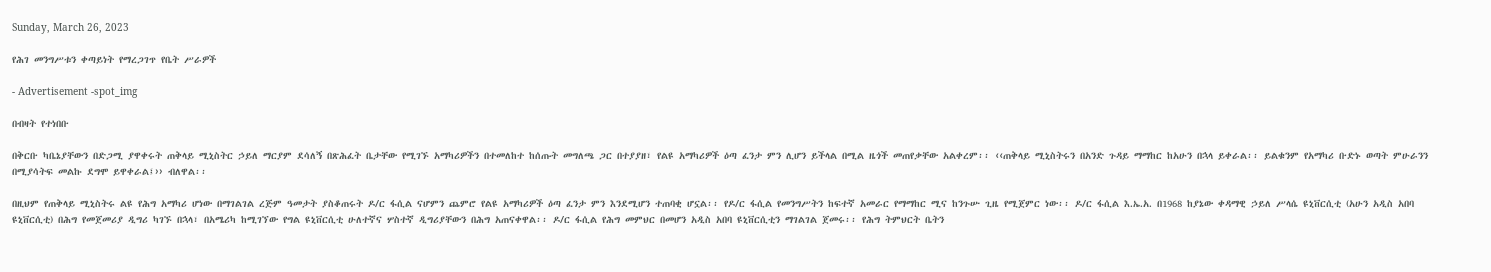Sunday, March 26, 2023

የሕገ መንግሥቱን ቀጣይነት የማረጋገጥ የቤት ሥራዎች

- Advertisement -spot_img

በብዛት የተነበቡ

በቅርቡ ካቤኔያቸውን በድጋሚ ያዋቀሩት ጠቅላይ ሚኒስትር ኃይለ ማርያም ደሳለኝ በጽሕፈት ቤታቸው የሚገኙ አማካሪዎችን በተመለከተ ከሰጡት መግለጫ ጋር በተያያዘ፣ የልዩ አማካሪዎች ዕጣ ፈንታ ምን ሊሆን ይችላል በሚል ዜጎች መጠየቃቸው አልቀረም፡፡ ‹‹ጠቅላይ ሚኒስትሩን በአንድ ጉዳይ ማማከር ከአሁን በኋላ ይቀራል፡፡ ይልቁንም የአማካሪ ቡድኑ ወጣት ምሁራንን በሚያሳትፍ መልኩ ደግሞ ይዋቀራል፤›› ብለዋል፡፡

በዚህም የጠቅላይ ሚኒስትሩ ልዩ የሕግ አማካሪ ሆነው በማገልገል ረጅም ዓመታት ያስቆጠሩት ዶ/ር ፋሲል ናሆምን ጨምሮ የልዩ አማካሪዎች ዕጣ ፈንታ ምን እንደሚሆን ተጠባቂ ሆኗል፡፡ የዶ/ር ፋሲል የመንግሥትን ከፍተኛ አመራር የማማከር ሚና ከንጉሡ ጊዜ የሚጀምር ነው፡፡ ዶ/ር ፋሲል እ.ኤ.አ. በ1968 ከያኔው ቀዳማዊ ኃይለ ሥላሴ ዩኒቨርሲቲ (አሁን አዲስ አበባ ዩኒቨርሲቲ) በሕግ የመጀመሪያ ዲግሪ ካገኙ በኋላ፣ በአሜሪካ ከሚገኘው የግል ዩኒቨርሲቲ ሁለተኛና ሦስተኛ ዲግሪያቸውን በሕግ አጠናቀዋል፡፡ ዶ/ር ፋሲል የሕግ መምህር በመሆን አዲስ አበባ ዩኒቨርሲቲን ማገልገል ጀመሩ፡፡ የሕግ ትምህርት ቤትን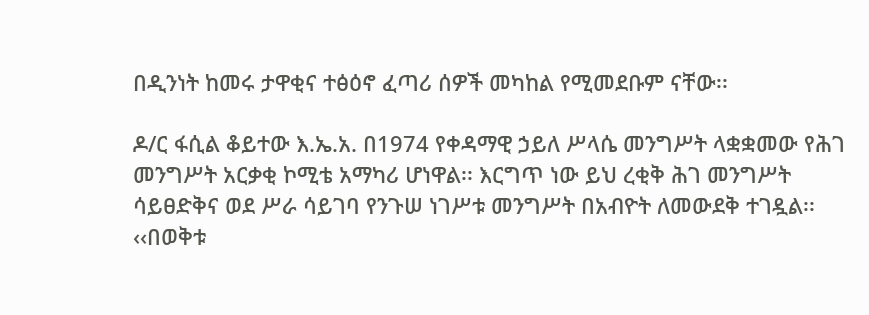በዲንነት ከመሩ ታዋቂና ተፅዕኖ ፈጣሪ ሰዎች መካከል የሚመደቡም ናቸው፡፡

ዶ/ር ፋሲል ቆይተው እ.ኤ.አ. በ1974 የቀዳማዊ ኃይለ ሥላሴ መንግሥት ላቋቋመው የሕገ መንግሥት አርቃቂ ኮሚቴ አማካሪ ሆነዋል፡፡ እርግጥ ነው ይህ ረቂቅ ሕገ መንግሥት ሳይፀድቅና ወደ ሥራ ሳይገባ የንጉሠ ነገሥቱ መንግሥት በአብዮት ለመውደቅ ተገዷል፡፡ ‹‹በወቅቱ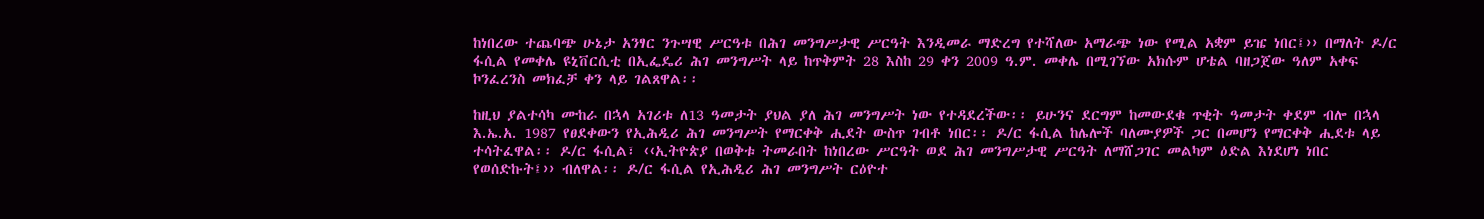ከነበረው ተጨባጭ ሁኔታ አንፃር ንጉሣዊ ሥርዓቱ በሕገ መንግሥታዊ ሥርዓት እንዲመራ ማድረግ የተሻለው አማራጭ ነው የሚል አቋም ይዤ ነበር፤›› በማለት ዶ/ር ፋሲል የመቀሌ ዩኒቨርሲቲ በኢፌዴሪ ሕገ መንግሥት ላይ ከጥቅምት 28 እስከ 29 ቀን 2009 ዓ.ም. መቀሌ በሚገኘው አክሱም ሆቴል ባዘጋጀው ዓለም አቀፍ ኮንፈረንስ መክፈቻ ቀን ላይ ገልጸዋል፡፡

ከዚህ ያልተሳካ ሙከራ በኋላ አገሪቱ ለ13 ዓመታት ያህል ያለ ሕገ መንግሥት ነው የተዳደረችው፡፡ ይሁንና ደርግም ከመውደቁ ጥቂት ዓመታት ቀደም ብሎ በኋላ እ.ኤ.አ. 1987 የፀደቀውን የኢሕዲሪ ሕገ መንግሥት የማርቀቅ ሒደት ውስጥ ገብቶ ነበር፡፡ ዶ/ር ፋሲል ከሌሎች ባለሙያዎች ጋር በመሆን የማርቀቅ ሒደቱ ላይ ተሳትፈዋል፡፡ ዶ/ር ፋሲል፣ ‹‹ኢትዮጵያ በወቅቱ ትመራበት ከነበረው ሥርዓት ወደ ሕገ መንግሥታዊ ሥርዓት ለማሸጋገር መልካም ዕድል እነደሆነ ነበር የወሰድኩት፤›› ብለዋል፡፡ ዶ/ር ፋሲል የኢሕዲሪ ሕገ መንግሥት ርዕዮተ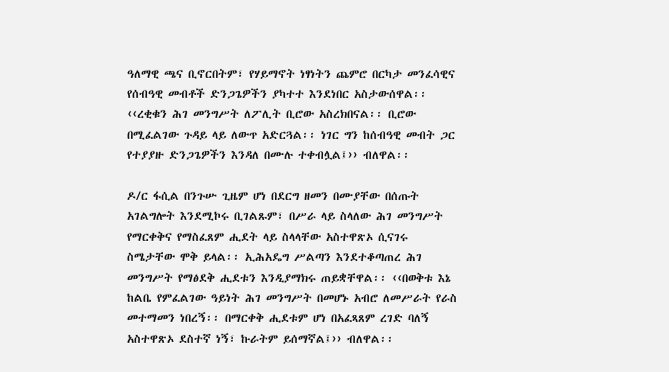ዓለማዊ ጫና ቢኖርበትም፣ የሃይማኖት ነፃነትን ጨምሮ በርካታ መንፈሳዊና የሰብዓዊ መብቶች ድንጋጌዎችን ያካተተ እንደነበር አስታውሰዋል፡፡ ‹‹ረቂቁን ሕገ መንግሥት ለፖሊት ቢሮው አስረክበናል፡፡ ቢሮው በሚፈልገው ጉዳይ ላይ ለውጥ አድርጓል፡፡ ነገር ግን ከሰብዓዊ መብት ጋር የተያያዙ ድንጋጌዎችን እንዳለ በሙሉ ተቀብሏል፤›› ብለዋል፡፡

ዶ/ር ፋሲል በንጉሡ ጊዜም ሆነ በደርግ ዘመን በሙያቸው በሰጡት አገልግሎት እንደሚኮሩ ቢገልጹም፣ በሥራ ላይ ስላለው ሕገ መንግሥት የማርቀቅና የማስፈጸም ሒደት ላይ ስላላቸው አስተዋጽኦ ሲናገሩ ስሜታቸው ሞቅ ይላል፡፡ ኢሕአዴግ ሥልጣን እንደተቆጣጠረ ሕገ መንግሥት የማፅደቅ ሒደቱን እንዲያማክሩ ጠይቋቸዋል፡፡ ‹‹በወቅቱ እኔ ከልቤ የምፈልገው ዓይነት ሕገ መንግሥት በመሆኑ አብሮ ለመሥራት የራስ መተማመን ነበረኝ፡፡ በማርቀቅ ሒደቱም ሆነ በአፈጻጸም ረገድ ባለኝ አስተዋጽኦ ደስተኛ ነኝ፣ ኩራትም ይሰማኛል፤›› ብለዋል፡፡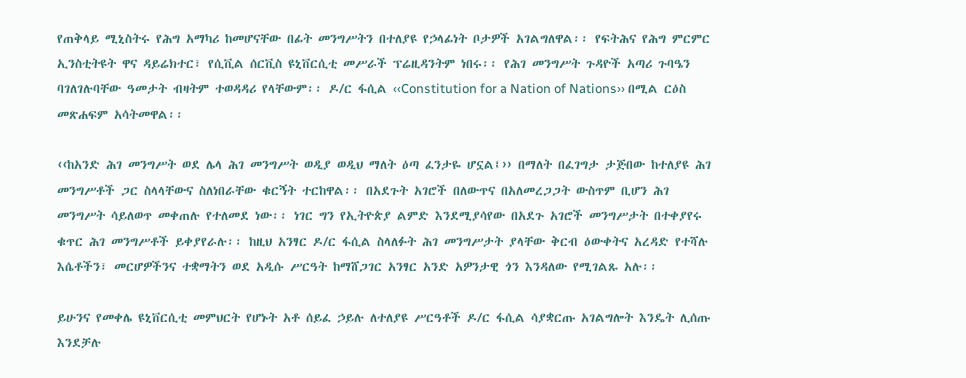የጠቅላይ ሚኒስትሩ የሕግ አማካሪ ከመሆናቸው በፊት መንግሥትን በተለያዩ የኃላፊነት ቦታዎች አገልግለዋል፡፡ የፍትሕና የሕግ ምርምር ኢንስቲትዩት ዋና ዳይሬክተር፣ የሲቪል ሰርቪስ ዩኒቨርሲቲ መሥራች ፕሬዚዳንትም ነበሩ፡፡ የሕገ መንግሥት ጉዳዮች አጣሪ ጉባዔን ባገለገሉባቸው ዓመታት ብዛትም ተወዳዳሪ የላቸውም፡፡ ዶ/ር ፋሲል ‹‹Constitution for a Nation of Nations›› በሚል ርዕስ መጽሐፍም አሳትመዋል፡፡

‹‹ከአንድ ሕገ መንግሥት ወደ ሌላ ሕገ መንግሥት ወዲያ ወዲህ ማለት ዕጣ ፈንታዬ ሆኗል፤›› በማለት በፈገግታ ታጅበው ከተለያዩ ሕገ መንግሥቶች ጋር ስላላቸውና ስለነበራቸው ቁርኝት ተርከዋል፡፡ በአደጉት አገሮች በለውጥና በአለመረጋጋት ውስጥም ቢሆን ሕገ መንግሥት ሳይለወጥ መቀጠሉ የተለመደ ነው፡፡ ነገር ግን የኢትዮጵያ ልምድ እንደሚያሳየው በአደጉ አገሮች መንግሥታት በተቀያየሩ ቁጥር ሕገ መንግሥቶች ይቀያየራሉ፡፡ ከዚህ አንፃር ዶ/ር ፋሲል ስላለፉት ሕገ መንግሥታት ያላቸው ቅርብ ዕውቀትና አረዳድ የተሻሉ እሴቶችን፣ መርሆዎችንና ተቋማትን ወደ አዲሱ ሥርዓት ከማሸጋገር አንፃር አንድ አዎንታዊ ጎን እንዳለው የሚገልጹ አሉ፡፡

ይሁንና የመቀሌ ዩኒቨርሲቲ መምህርት የሆኑት አቶ ሰይፈ ኃይሉ ለተለያዩ ሥርዓቶች ዶ/ር ፋሲል ሳያቋርጡ አገልግሎት እንዴት ሊሰጡ እንደቻሉ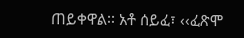ጠይቀዋል፡፡ አቶ ሰይፈ፣ ‹‹ፈጽሞ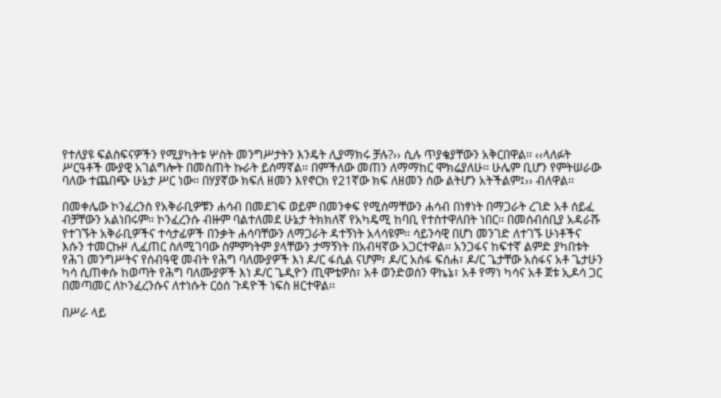የተለያዩ ፍልስፍናዎችን የሚያካትቱ ሦስት መንግሥታትን እንዴት ሊያማክሩ ቻሉ?›› ሲሉ ጥያቄያቸውን አቅርበዋል፡፡ ‹‹ላለፉት ሥርዓቶች ሙያዊ አገልግሎት በመስጠት ኩራት ይሰማኛል፡፡ በምችለው መጠን ለማማከር ሞክሬያለሁ፡፡ ሁሌም ቢሆን የምትሠራው ባለው ተጨበጭ ሁኔታ ሥር ነው፡፡ በሃያኛው ክፍለ ዘመን እየኖርክ የ21ኛው ክፍ ለዘመን ሰው ልትሆን አትችልም፤›› ብለዋል፡፡

በመቀሌው ኮንፈረንስ የአቅራቢዎቹን ሐሳብ በመደገፍ ወይም በመንቀፍ የሚሰማቸውን ሐሳብ በነፃነት በማጋራት ረገድ አቶ ሰይፈ ብቻቸውን አልነበሩም፡፡ ኮንፈረንሱ ብዙም ባልተለመደ ሁኔታ ትክክለኛ የአካዴሚ ከባቢ የተስተዋለበት ነበር፡፡ በመሰብሰቢያ አዳራሹ የተገኙት አቅራቢዎችና ተሳታፊዎች በንቃት ሐሳባቸውን ለማጋራት ዳተኝነት አላሳዩም፡፡ ሳይንሳዊ በሆነ መንገድ ለተገኙ ሁነቶችና እሱን ተመርኩዞ ሊፈጠር ስለሚገባው ስምምነትም ያላቸውን ታማኝነት በአብዛኛው አጋርተዋል፡፡ አንጋፋና ከፍተኛ ልምድ ያካበቱት የሕገ መንግሥትና የሰብዓዊ መብት የሕግ ባለሙያዎች እነ ዶ/ር ፋሲል ናሆም፣ ዶ/ር አሰፋ ፍሰሐ፣ ዶ/ር ጌታቸው አሰፋና አቶ ጌታሁን ካሳ ሲጠቀሱ ከወጣት የሕግ ባለሙያዎች እነ ዶ/ር ጌዲዮን ጢሞቴዎስ፣ አቶ ወንድወሰን ዋኬኔ፣ አቶ የማነ ካሳና አቶ ጀቱ ኢዶሳ ጋር በመጣመር ለኮንፈረንሱና ለተነሱት ርዕሰ ጉዳዮች ነፍስ ዘርተዋል፡፡

በሥራ ላይ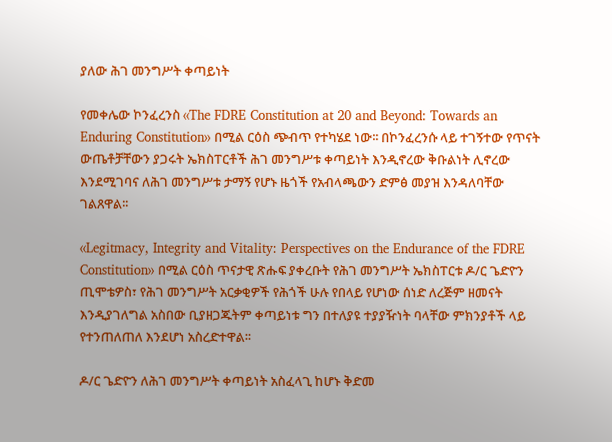ያለው ሕገ መንግሥት ቀጣይነት

የመቀሌው ኮንፈረንስ ‹‹The FDRE Constitution at 20 and Beyond: Towards an Enduring Constitution›› በሚል ርዕስ ጭብጥ የተካሄደ ነው፡፡ በኮንፈረንሱ ላይ ተገኝተው የጥናት ውጤቶቻቸውን ያጋሩት ኤክስፐርቶች ሕገ መንግሥቱ ቀጣይነት እንዲኖረው ቅቡልነት ሊኖረው እንደሚገባና ለሕገ መንግሥቱ ታማኝ የሆኑ ዜጎች የአብላጫውን ድምፅ መያዝ እንዳለባቸው ገልጸዋል፡፡

‹‹Legitmacy, Integrity and Vitality: Perspectives on the Endurance of the FDRE Constitution›› በሚል ርዕስ ጥናታዊ ጽሑፍ ያቀረቡት የሕገ መንግሥት ኤክስፐርቱ ዶ/ር ጌድዮን ጢሞቴዎስ፣ የሕገ መንግሥት አርቃቂዎች የሕጎች ሁሉ የበላይ የሆነው ሰነድ ለረጅም ዘመናት እንዲያገለግል አስበው ቢያዘጋጁትም ቀጣይነቱ ግን በተለያዩ ተያያዥነት ባላቸው ምክንያቶች ላይ የተንጠለጠለ እንደሆነ አስረድተዋል፡፡

ዶ/ር ጌድዮን ለሕገ መንግሥት ቀጣይነት አስፈላጊ ከሆኑ ቅድመ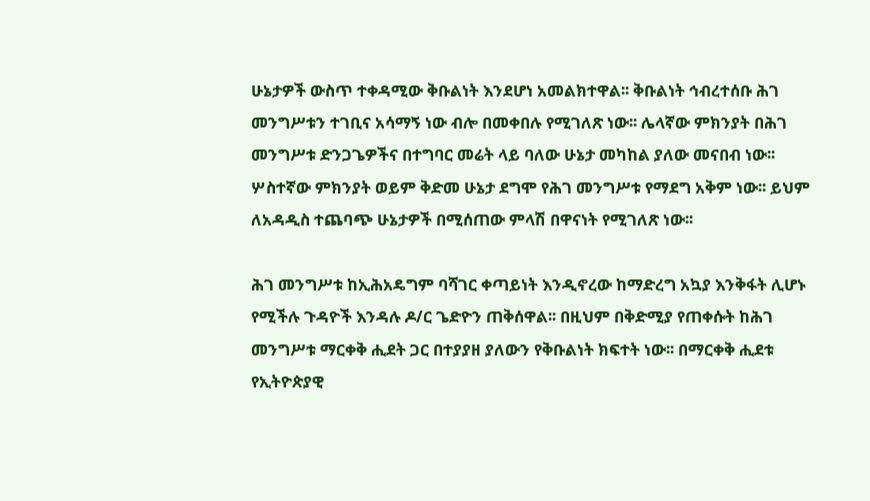ሁኔታዎች ውስጥ ተቀዳሚው ቅቡልነት እንደሆነ አመልክተዋል፡፡ ቅቡልነት ኅብረተሰቡ ሕገ መንግሥቱን ተገቢና አሳማኝ ነው ብሎ በመቀበሉ የሚገለጽ ነው፡፡ ሌላኛው ምክንያት በሕገ መንግሥቱ ድንጋጌዎችና በተግባር መሬት ላይ ባለው ሁኔታ መካከል ያለው መናበብ ነው፡፡ ሦስተኛው ምክንያት ወይም ቅድመ ሁኔታ ደግሞ የሕገ መንግሥቱ የማደግ አቅም ነው፡፡ ይህም ለአዳዲስ ተጨባጭ ሁኔታዎች በሚሰጠው ምላሽ በዋናነት የሚገለጽ ነው፡፡

ሕገ መንግሥቱ ከኢሕአዴግም ባሻገር ቀጣይነት እንዲኖረው ከማድረግ አኳያ እንቅፋት ሊሆኑ የሚችሉ ጉዳዮች እንዳሉ ዶ/ር ጌድዮን ጠቅሰዋል፡፡ በዚህም በቅድሚያ የጠቀሱት ከሕገ መንግሥቱ ማርቀቅ ሒደት ጋር በተያያዘ ያለውን የቅቡልነት ክፍተት ነው፡፡ በማርቀቅ ሒደቱ የኢትዮጵያዊ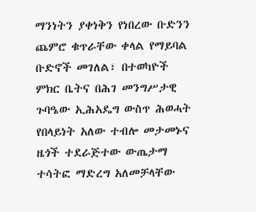ማንነትን ያቀነቅን የነበረው ቡድንን ጨምሮ ቁጥራቸው ቀላል የማይባል ቡድኖች መገለል፣ በተወካዮች ምክር ቤትና በሕገ መንግሥታዊ ጉባዔው ኢሕአዴግ ውስጥ ሕወሓት የበላይነት አለው ተብሎ መታመኑና ዜጎች ተደራጅተው ውጤታማ ተሳትፎ ማድረግ አለመቻላቸው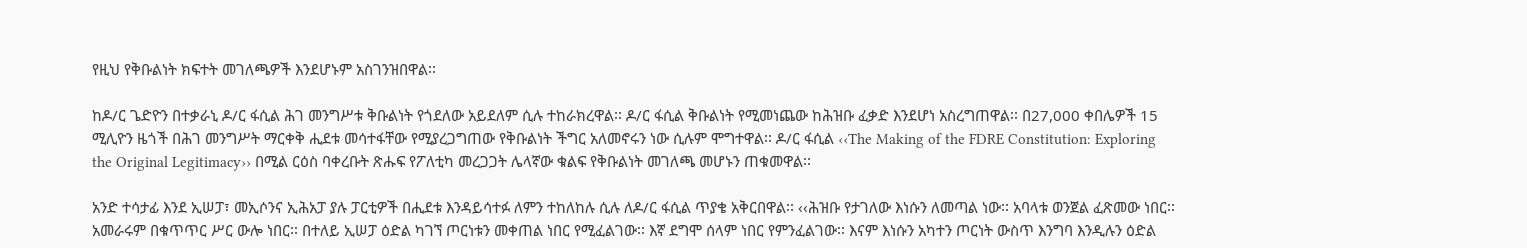የዚህ የቅቡልነት ክፍተት መገለጫዎች እንደሆኑም አስገንዝበዋል፡፡

ከዶ/ር ጌድዮን በተቃራኒ ዶ/ር ፋሲል ሕገ መንግሥቱ ቅቡልነት የጎደለው አይደለም ሲሉ ተከራክረዋል፡፡ ዶ/ር ፋሲል ቅቡልነት የሚመነጨው ከሕዝቡ ፈቃድ እንደሆነ አስረግጠዋል፡፡ በ27,000 ቀበሌዎች 15 ሚሊዮን ዜጎች በሕገ መንግሥት ማርቀቅ ሒደቱ መሳተፋቸው የሚያረጋግጠው የቅቡልነት ችግር አለመኖሩን ነው ሲሉም ሞግተዋል፡፡ ዶ/ር ፋሲል ‹‹The Making of the FDRE Constitution: Exploring the Original Legitimacy›› በሚል ርዕስ ባቀረቡት ጽሑፍ የፖለቲካ መረጋጋት ሌላኛው ቁልፍ የቅቡልነት መገለጫ መሆኑን ጠቁመዋል፡፡

አንድ ተሳታፊ እንደ ኢሠፓ፣ መኢሶንና ኢሕአፓ ያሉ ፓርቲዎች በሒደቱ እንዳይሳተፉ ለምን ተከለከሉ ሲሉ ለዶ/ር ፋሲል ጥያቄ አቅርበዋል፡፡ ‹‹ሕዝቡ የታገለው እነሱን ለመጣል ነው፡፡ አባላቱ ወንጀል ፈጽመው ነበር፡፡ አመራሩም በቁጥጥር ሥር ውሎ ነበር፡፡ በተለይ ኢሠፓ ዕድል ካገኘ ጦርነቱን መቀጠል ነበር የሚፈልገው፡፡ እኛ ደግሞ ሰላም ነበር የምንፈልገው፡፡ እናም እነሱን አካተን ጦርነት ውስጥ እንግባ እንዲሉን ዕድል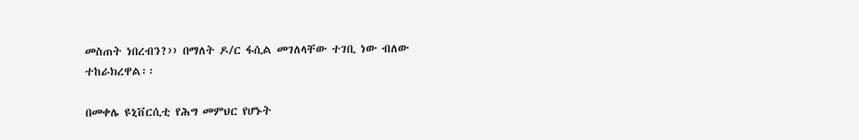መስጠት ነበረብን?›› በማለት ዶ/ር ፋሲል መገለላቸው ተገቢ ነው ብለው ተከራክረዋል፡፡

በመቀሌ ዩኒቨርሲቲ የሕግ መምህር የሆኑት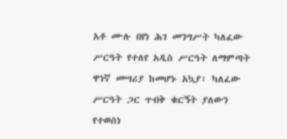አቶ ሙሉ በየነ ሕገ መንግሥት ካለፈው ሥርዓት የተለየ አዲስ ሥርዓት ለማምጣት ዋነኛ መሣሪያ ከመሆኑ አኳያ፣ ካለፈው ሥርዓት ጋር ጥብቅ ቁርኝት ያለውን የተወሰነ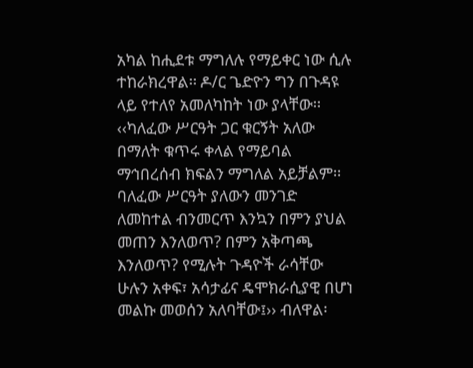አካል ከሒደቱ ማግለሉ የማይቀር ነው ሲሉ ተከራክረዋል፡፡ ዶ/ር ጌድዮን ግን በጉዳዩ ላይ የተለየ አመለካከት ነው ያላቸው፡፡ ‹‹ካለፈው ሥርዓት ጋር ቁርኝት አለው በማለት ቁጥሩ ቀላል የማይባል ማኅበረሰብ ክፍልን ማግለል አይቻልም፡፡ ባለፈው ሥርዓት ያለውን መንገድ ለመከተል ብንመርጥ እንኳን በምን ያህል መጠን እንለወጥ? በምን አቅጣጫ እንለወጥ? የሚሉት ጉዳዮች ራሳቸው ሁሉን አቀፍ፣ አሳታፊና ዴሞክራሲያዊ በሆነ መልኩ መወሰን አለባቸው፤›› ብለዋል፡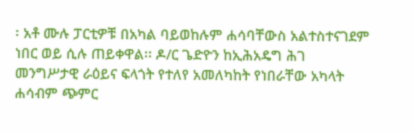፡ አቶ ሙሉ ፓርቲዎቹ በአካል ባይወከሉም ሐሳባቸውስ አልተስተናገደም ነበር ወይ ሲሉ ጠይቀዋል፡፡ ዶ/ር ጌድዮን ከኢሕአዴግ ሕገ መንግሥታዊ ራዕይና ፍላጎት የተለየ አመለካከት የነበራቸው አካላት ሐሳብም ጭምር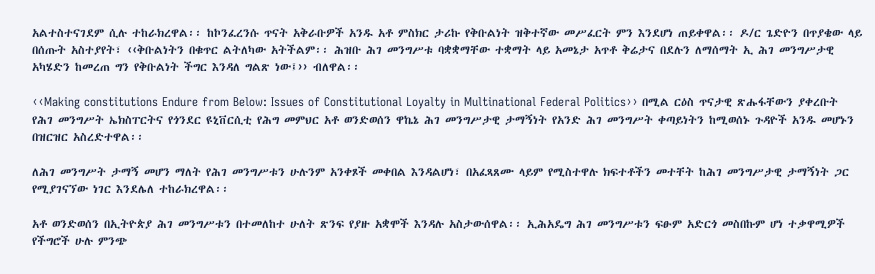አልተስተናገደም ሲሉ ተከራክረዋል፡፡ ከኮንፈረንሱ ጥናት አቅራቡዎች አንዱ አቶ ምስክር ታሪኩ የቅቡልነት ዝቅተኛው መሥፈርት ምን እንደሆነ ጠይቀዋል፡፡ ዶ/ር ጌድዮን በጥያቄው ላይ በሰጡት አስተያየት፣ ‹‹ቅቡልነትን በቁጥር ልትለካው አትችልም፡፡ ሕዝቡ ሕገ መንግሥቱ ባቋቋማቸው ተቋማት ላይ አመኔታ አጥቶ ቅሬታና በደሉን ለማሰማት ኢ ሕገ መንግሥታዊ አካሄድን ከመረጠ ግን የቅቡልነት ችግር እንዳለ ግልጽ ነው፤›› ብለዋል፡፡

‹‹Making constitutions Endure from Below: Issues of Constitutional Loyalty in Multinational Federal Politics›› በሚል ርዕስ ጥናታዊ ጽሑፋቸውን ያቀረቡት የሕገ መንግሥት ኤክስፐርትና የጎንደር ዩኒቨርሲቲ የሕግ መምህር አቶ ወንድወሰን ዋኬኔ ሕገ መንግሥታዊ ታማኝነት የአንድ ሕገ መንግሥት ቀጣይነትን ከሚወሰኑ ጉዳዮች አንዱ መሆኑን በዝርዝር አስረድተዋል፡፡

ለሕገ መንግሥት ታማኝ መሆን ማለት የሕገ መንግሥቱን ሁሉንም አንቀጾች መቀበል እንዳልሆነ፣ በአፈጻጸሙ ላይም የሚስተዋሉ ክፍተቶችን መተቸት ከሕገ መንግሥታዊ ታማኝነት ጋር የሚያገናኘው ነገር እንደሌለ ተከራክረዋል፡፡

አቶ ወንድወሰን በኢትዮጵያ ሕገ መንግሥቱን በተመለከተ ሁለት ጽንፍ የያዙ አቋሞች እንዳሉ አስታውሰዋል፡፡ ኢሕአዴግ ሕገ መንግሥቱን ፍፁም አድርጎ መስበኩም ሆነ ተቃዋሚዎች የችግሮች ሁሉ ምንጭ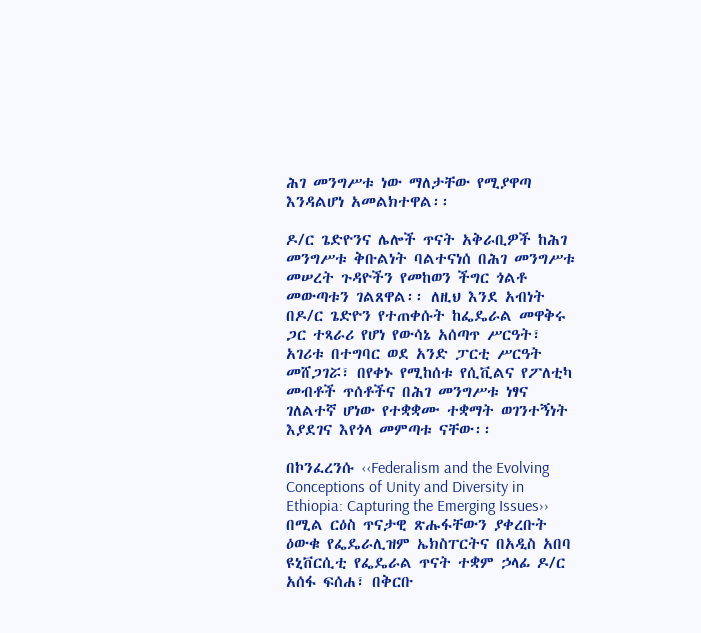ሕገ መንግሥቱ ነው ማለታቸው የሚያዋጣ እንዳልሆነ አመልክተዋል፡፡

ዶ/ር ጌድዮንና ሌሎች ጥናት አቅራቢዎች ከሕገ መንግሥቱ ቅቡልነት ባልተናነሰ በሕገ መንግሥቱ መሠረት ጉዳዮችን የመከወን ችግር ጎልቶ መውጣቱን ገልጸዋል፡፡ ለዚህ እንደ አብነት በዶ/ር ጌድዮን የተጠቀሱት ከፌዴራል መዋቅሩ ጋር ተጻራሪ የሆነ የውሳኔ አሰጣጥ ሥርዓት፣ አገሪቱ በተግባር ወደ አንድ ፓርቲ ሥርዓት መሸጋገሯ፣ በየቀኑ የሚከሰቱ የሲቪልና የፖለቲካ መብቶች ጥሰቶችና በሕገ መንግሥቱ ነፃና ገለልተኛ ሆነው የተቋቋሙ ተቋማት ወገንተኝነት እያደገና እየጎላ መምጣቱ ናቸው፡፡

በኮንፈረንሱ ‹‹Federalism and the Evolving Conceptions of Unity and Diversity in Ethiopia: Capturing the Emerging Issues›› በሚል ርዕስ ጥናታዊ ጽሑፋቸውን ያቀረቡት ዕውቁ የፌዴራሊዝም ኤክስፐርትና በአዲስ አበባ ዩኒቨርሲቲ የፌዴራል ጥናት ተቋም ኃላፊ ዶ/ር አሰፋ ፍሰሐ፣ በቅርቡ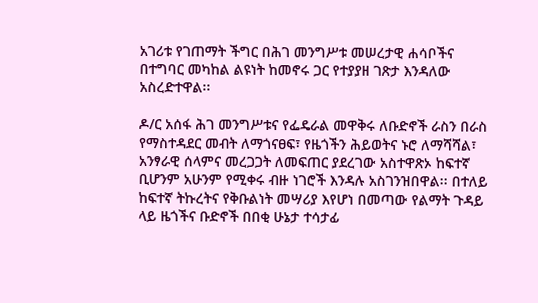አገሪቱ የገጠማት ችግር በሕገ መንግሥቱ መሠረታዊ ሐሳቦችና በተግባር መካከል ልዩነት ከመኖሩ ጋር የተያያዘ ገጽታ እንዳለው አስረድተዋል፡፡

ዶ/ር አሰፋ ሕገ መንግሥቱና የፌዴራል መዋቅሩ ለቡድኖች ራስን በራስ የማስተዳደር መብት ለማጎናፀፍ፣ የዜጎችን ሕይወትና ኑሮ ለማሻሻል፣ አንፃራዊ ሰላምና መረጋጋት ለመፍጠር ያደረገው አስተዋጽኦ ከፍተኛ ቢሆንም አሁንም የሚቀሩ ብዙ ነገሮች እንዳሉ አስገንዝበዋል፡፡ በተለይ ከፍተኛ ትኩረትና የቅቡልነት መሣሪያ እየሆነ በመጣው የልማት ጉዳይ ላይ ዜጎችና ቡድኖች በበቂ ሁኔታ ተሳታፊ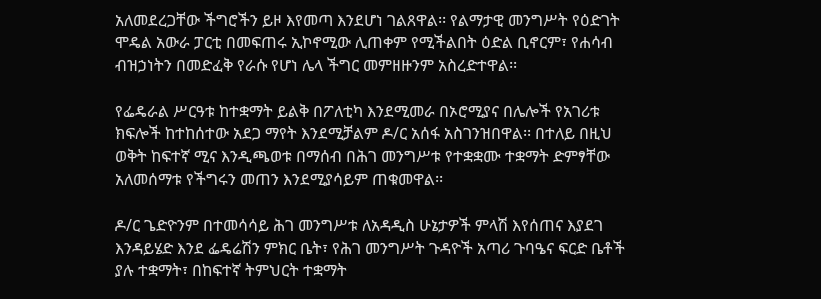አለመደረጋቸው ችግሮችን ይዞ እየመጣ እንደሆነ ገልጸዋል፡፡ የልማታዊ መንግሥት የዕድገት ሞዴል አውራ ፓርቲ በመፍጠሩ ኢኮኖሚው ሊጠቀም የሚችልበት ዕድል ቢኖርም፣ የሐሳብ ብዝኃነትን በመድፈቅ የራሱ የሆነ ሌላ ችግር መምዘዙንም አስረድተዋል፡፡

የፌዴራል ሥርዓቱ ከተቋማት ይልቅ በፖለቲካ እንደሚመራ በኦሮሚያና በሌሎች የአገሪቱ ክፍሎች ከተከሰተው አደጋ ማየት እንደሚቻልም ዶ/ር አሰፋ አስገንዝበዋል፡፡ በተለይ በዚህ ወቅት ከፍተኛ ሚና እንዲጫወቱ በማሰብ በሕገ መንግሥቱ የተቋቋሙ ተቋማት ድምፃቸው አለመሰማቱ የችግሩን መጠን እንደሚያሳይም ጠቁመዋል፡፡

ዶ/ር ጌድዮንም በተመሳሳይ ሕገ መንግሥቱ ለአዳዲስ ሁኔታዎች ምላሽ እየሰጠና እያደገ እንዳይሄድ እንደ ፌዴሬሽን ምክር ቤት፣ የሕገ መንግሥት ጉዳዮች አጣሪ ጉባዔና ፍርድ ቤቶች ያሉ ተቋማት፣ በከፍተኛ ትምህርት ተቋማት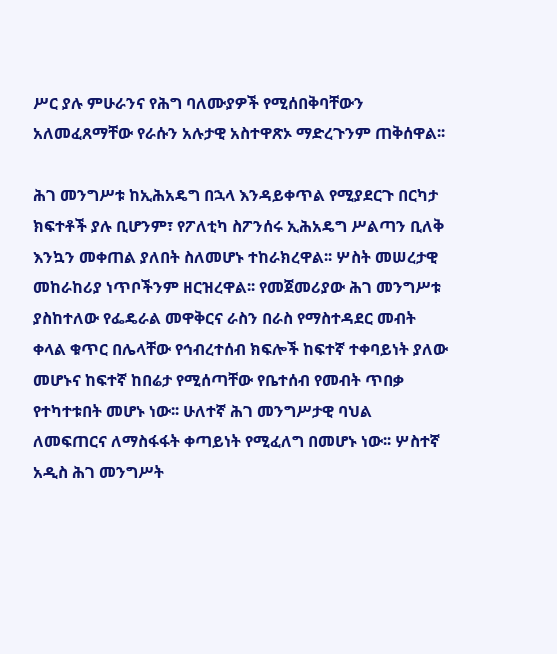ሥር ያሉ ምሁራንና የሕግ ባለሙያዎች የሚሰበቅባቸውን አለመፈጸማቸው የራሱን አሉታዊ አስተዋጽኦ ማድረጉንም ጠቅሰዋል፡፡

ሕገ መንግሥቱ ከኢሕአዴግ በኋላ እንዳይቀጥል የሚያደርጉ በርካታ ክፍተቶች ያሉ ቢሆንም፣ የፖለቲካ ስፖንሰሩ ኢሕአዴግ ሥልጣን ቢለቅ እንኳን መቀጠል ያለበት ስለመሆኑ ተከራክረዋል፡፡ ሦስት መሠረታዊ መከራከሪያ ነጥቦችንም ዘርዝረዋል፡፡ የመጀመሪያው ሕገ መንግሥቱ ያስከተለው የፌዴራል መዋቅርና ራስን በራስ የማስተዳደር መብት ቀላል ቁጥር በሌላቸው የኅብረተሰብ ክፍሎች ከፍተኛ ተቀባይነት ያለው መሆኑና ከፍተኛ ከበሬታ የሚሰጣቸው የቤተሰብ የመብት ጥበቃ የተካተቱበት መሆኑ ነው፡፡ ሁለተኛ ሕገ መንግሥታዊ ባህል ለመፍጠርና ለማስፋፋት ቀጣይነት የሚፈለግ በመሆኑ ነው፡፡ ሦስተኛ አዲስ ሕገ መንግሥት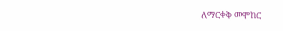ለማርቀቅ መሞከር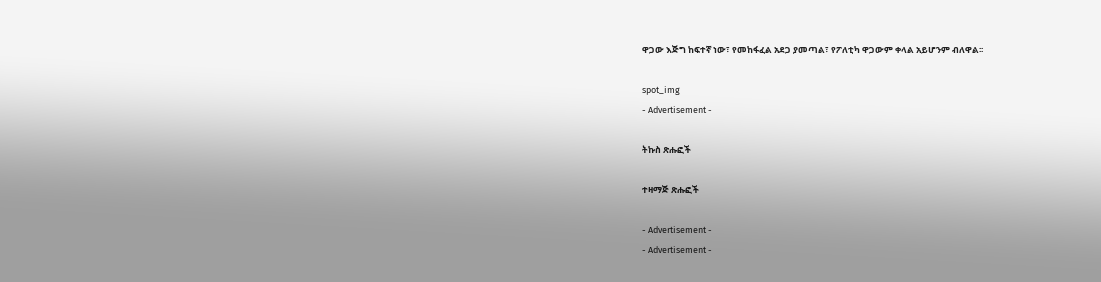ዋጋው እጅግ ከፍተኛ ነው፣ የመከፋፈል አደጋ ያመጣል፣ የፖለቲካ ዋጋውም ቀላል አይሆንም ብለዋል፡፡

spot_img
- Advertisement -

ትኩስ ጽሑፎች

ተዛማጅ ጽሑፎች

- Advertisement -
- Advertisement -